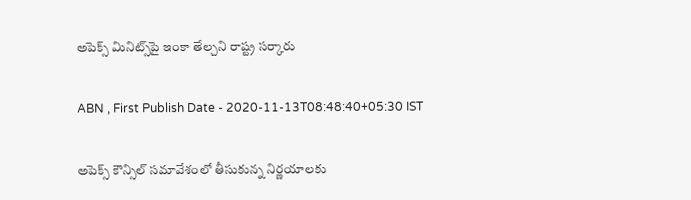అపెక్స్‌ మినిట్స్‌పై ఇంకా తేల్చని రాష్ట్ర సర్కారు

ABN , First Publish Date - 2020-11-13T08:48:40+05:30 IST

అపెక్స్‌ కౌన్సిల్‌ సమావేశంలో తీసుకున్న నిర్ణయాలకు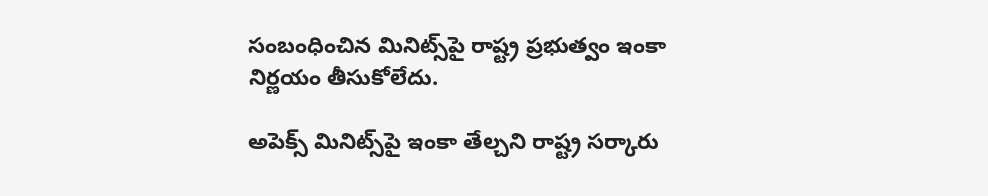సంబంధించిన మినిట్స్‌పై రాష్ట్ర ప్రభుత్వం ఇంకా నిర్ణయం తీసుకోలేదు.

అపెక్స్‌ మినిట్స్‌పై ఇంకా తేల్చని రాష్ట్ర సర్కారు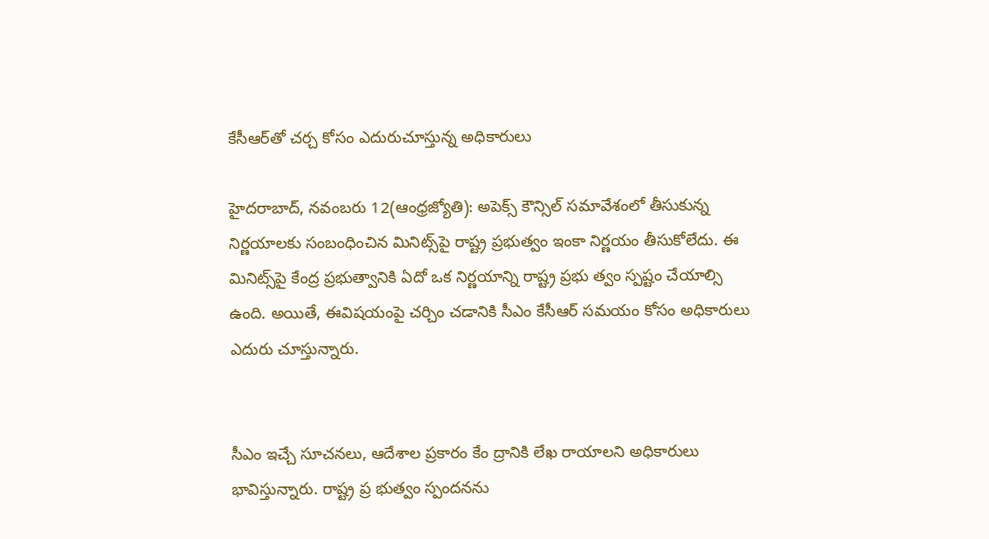కేసీఆర్‌తో చర్చ కోసం ఎదురుచూస్తున్న అధికారులు

హైదరాబాద్‌, నవంబరు 12(ఆంధ్రజ్యోతి): అపెక్స్‌ కౌన్సిల్‌ సమావేశంలో తీసుకున్న నిర్ణయాలకు సంబంధించిన మినిట్స్‌పై రాష్ట్ర ప్రభుత్వం ఇంకా నిర్ణయం తీసుకోలేదు. ఈ మినిట్స్‌పై కేంద్ర ప్రభుత్వానికి ఏదో ఒక నిర్ణయాన్ని రాష్ట్ర ప్రభు త్వం స్పష్టం చేయాల్సి ఉంది. అయితే, ఈవిషయంపై చర్చిం చడానికి సీఎం కేసీఆర్‌ సమయం కోసం అధికారులు ఎదురు చూస్తున్నారు.


సీఎం ఇచ్చే సూచనలు, ఆదేశాల ప్రకారం కేం ద్రానికి లేఖ రాయాలని అధికారులు భావిస్తున్నారు. రాష్ట్ర ప్ర భుత్వం స్పందనను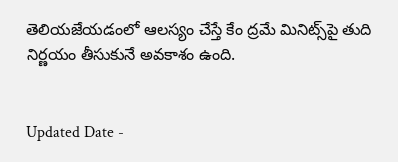తెలియజేయడంలో ఆలస్యం చేస్తే కేం ద్రమే మినిట్స్‌పై తుది నిర్ణయం తీసుకునే అవకాశం ఉంది.


Updated Date -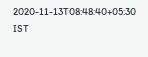2020-11-13T08:48:40+05:30 IST